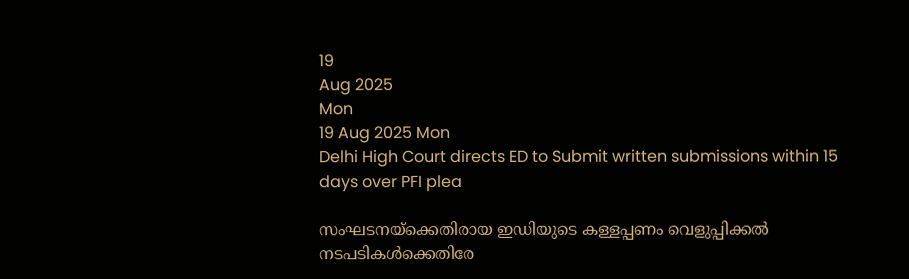19
Aug 2025
Mon
19 Aug 2025 Mon
Delhi High Court directs ED to Submit written submissions within 15 days over PFI plea

സംഘടനയ്‌ക്കെതിരായ ഇഡിയുടെ കള്ളപ്പണം വെളുപ്പിക്കല്‍ നടപടികള്‍ക്കെതിരേ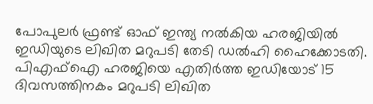പോപുലര്‍ ഫ്രണ്ട് ഓഫ് ഇന്ത്യ നല്‍കിയ ഹരജിയില്‍ ഇഡിയുടെ ലിഖിത മറുപടി തേടി ഡല്‍ഹി ഹൈക്കോടതി. പിഎഫ്‌ഐ ഹരജിയെ എതിര്‍ത്ത ഇഡിയോട് 15 ദിവസത്തിനകം മറുപടി ലിഖിത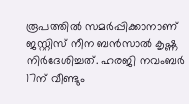രൂപത്തില്‍ സമര്‍പ്പിക്കാനാണ് ജസ്റ്റിസ് നീന ബന്‍സാല്‍ കൃഷ്ണ നിര്‍ദേശിച്ചത്. ഹരജി നവംബര്‍ 17ന് വീണ്ടും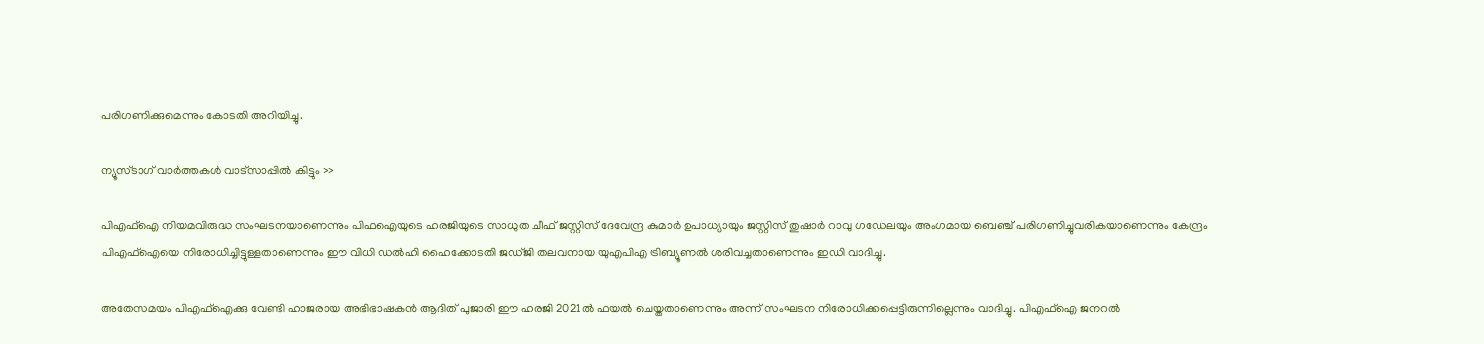പരിഗണിക്കുമെന്നും കോടതി അറിയിച്ചു.

ന്യൂസ്ടാഗ് വാര്‍ത്തകള്‍ വാട്‌സാപ്പില്‍ കിട്ടും >>

പിഎഫ്‌ഐ നിയമവിരുദ്ധ സംഘടനയാണെന്നും പിഫഐയുടെ ഹരജിയുടെ സാധുത ചീഫ് ജസ്റ്റിസ് ദേവേന്ദ്ര കുമാര്‍ ഉപാധ്യായും ജസ്റ്റിസ് തുഷാര്‍ റാവു ഗഡേലയും അംഗമായ ബെഞ്ച് പരിഗണിച്ചുവരികയാണെന്നും കേന്ദ്രം പിഎഫ്‌ഐയെ നിരോധിച്ചിട്ടുള്ളതാണെന്നും ഈ വിധി ഡല്‍ഹി ഹൈക്കോടതി ജഡ്ജി തലവനായ യുഎപിഎ ട്രിബ്യൂണല്‍ ശരിവച്ചതാണെന്നും ഇഡി വാദിച്ചു.

അതേസമയം പിഎഫ്‌ഐക്കു വേണ്ടി ഹാജരായ അഭിഭാഷകന്‍ ആദിത് പുജാരി ഈ ഹരജി 2021ല്‍ ഫയല്‍ ചെയ്തതാണെന്നും അന്ന് സംഘടന നിരോധിക്കപ്പെട്ടിരുന്നില്ലെന്നും വാദിച്ചു. പിഎഫ്‌ഐ ജനറല്‍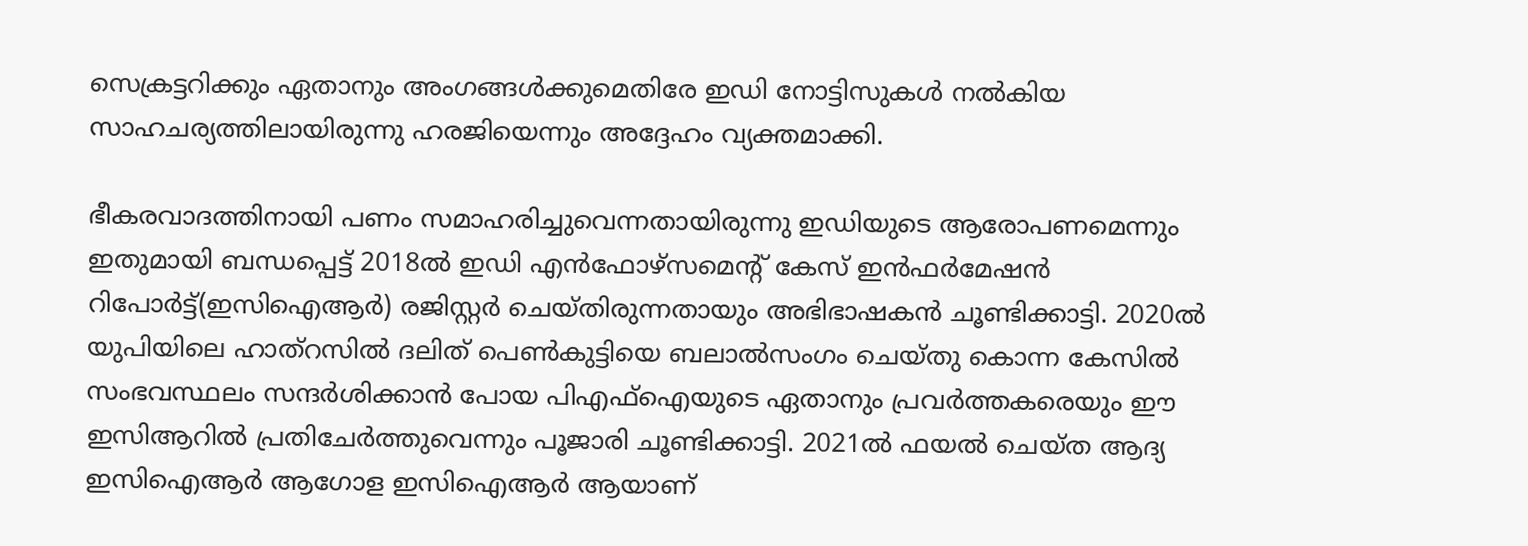സെക്രട്ടറിക്കും ഏതാനും അംഗങ്ങള്‍ക്കുമെതിരേ ഇഡി നോട്ടിസുകള്‍ നല്‍കിയ സാഹചര്യത്തിലായിരുന്നു ഹരജിയെന്നും അദ്ദേഹം വ്യക്തമാക്കി.

ഭീകരവാദത്തിനായി പണം സമാഹരിച്ചുവെന്നതായിരുന്നു ഇഡിയുടെ ആരോപണമെന്നും ഇതുമായി ബന്ധപ്പെട്ട് 2018ല്‍ ഇഡി എന്‍ഫോഴ്‌സമെന്റ് കേസ് ഇന്‍ഫര്‍മേഷന്‍ റിപോര്‍ട്ട്(ഇസിഐആര്‍) രജിസ്റ്റര്‍ ചെയ്തിരുന്നതായും അഭിഭാഷകന്‍ ചൂണ്ടിക്കാട്ടി. 2020ല്‍ യുപിയിലെ ഹാത്‌റസില്‍ ദലിത് പെണ്‍കുട്ടിയെ ബലാല്‍സംഗം ചെയ്തു കൊന്ന കേസില്‍ സംഭവസ്ഥലം സന്ദര്‍ശിക്കാന്‍ പോയ പിഎഫ്‌ഐയുടെ ഏതാനും പ്രവര്‍ത്തകരെയും ഈ ഇസിആറില്‍ പ്രതിചേര്‍ത്തുവെന്നും പൂജാരി ചൂണ്ടിക്കാട്ടി. 2021ല്‍ ഫയല്‍ ചെയ്ത ആദ്യ ഇസിഐആര്‍ ആഗോള ഇസിഐആര്‍ ആയാണ്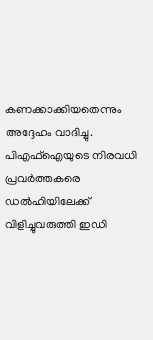കണക്കാക്കിയതെന്നും അദ്ദേഹം വാദിച്ചു. പിഎഫ്‌ഐയുടെ നിരവധി പ്രവര്‍ത്തകരെ ഡല്‍ഹിയിലേക്ക് വിളിച്ചുവരുത്തി ഇഡി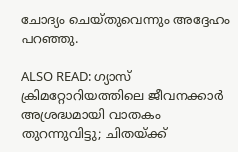ചോദ്യം ചെയ്തുവെന്നും അദ്ദേഹം പറഞ്ഞു.

ALSO READ: ഗ്യാസ് ക്രിമറ്റോറിയത്തിലെ ജീവനക്കാര്‍ അശ്രദ്ധമായി വാതകം തുറന്നുവിട്ടു; ചിതയ്ക്ക്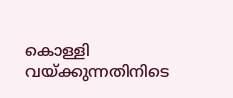കൊള്ളി വയ്ക്കുന്നതിനിടെ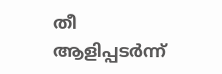തീ ആളിപ്പടര്‍ന്ന്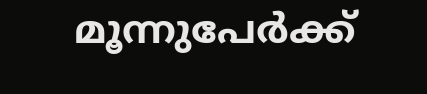മൂന്നുപേര്‍ക്ക്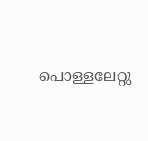പൊള്ളലേറ്റു